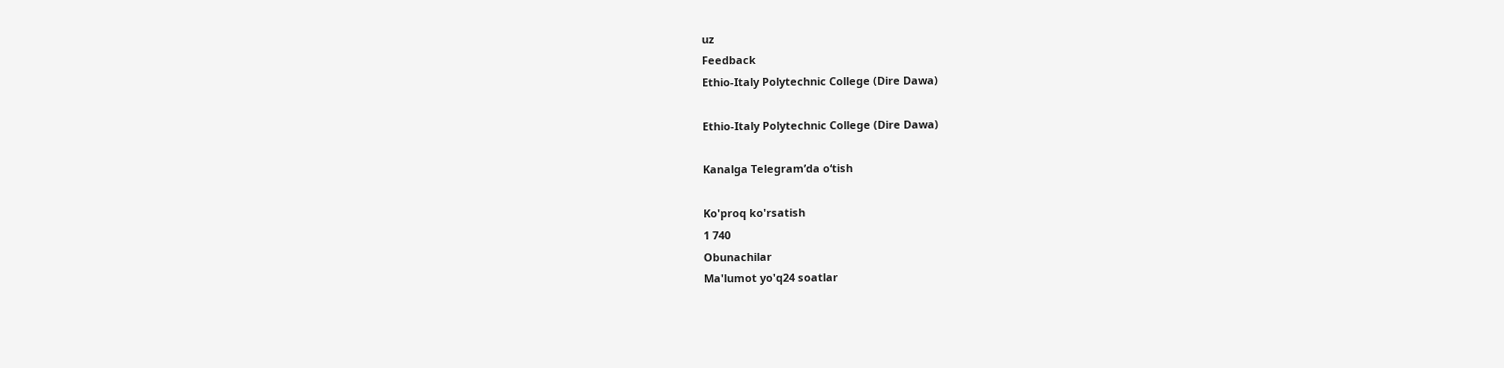uz
Feedback
Ethio-Italy Polytechnic College (Dire Dawa)

Ethio-Italy Polytechnic College (Dire Dawa)

Kanalga Telegram’da o‘tish

Ko'proq ko'rsatish
1 740
Obunachilar
Ma'lumot yo'q24 soatlar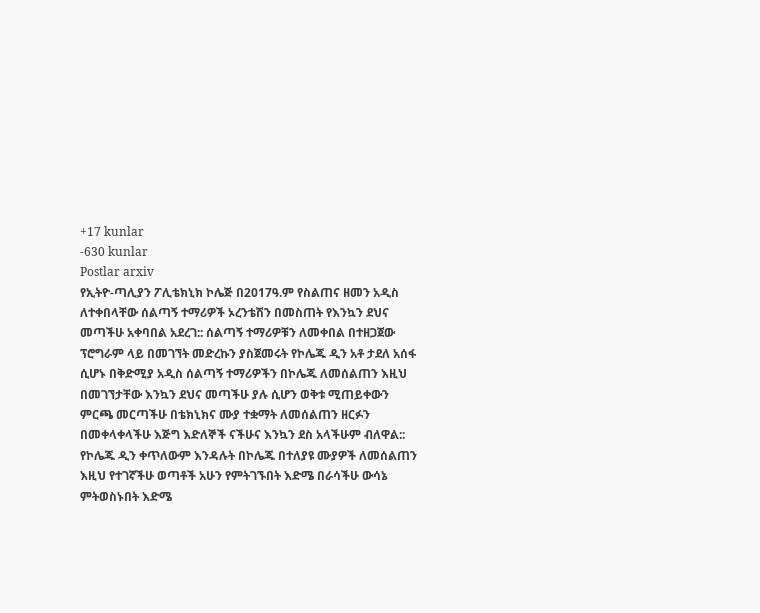+17 kunlar
-630 kunlar
Postlar arxiv
የኢትዮ-ጣሊያን ፖሊቴክኒክ ኮሌጅ በ2017ዓ.ም የስልጠና ዘመን አዲስ ለተቀበላቸው ሰልጣኝ ተማሪዎች ኦረንቴሽን በመስጠት የእንኳን ደህና መጣችሁ አቀባበል አደረገ:: ሰልጣኝ ተማሪዎቹን ለመቀበል በተዘጋጀው ፕሮግራም ላይ በመገኘት መድረኩን ያስጀመሩት የኮሌጁ ዲን አቶ ታደለ አሰፋ ሲሆኑ በቅድሚያ አዲስ ሰልጣኝ ተማሪዎችን በኮሌጁ ለመሰልጠን እዚህ በመገኘታቸው እንኳን ደህና መጣችሁ ያሉ ሲሆን ወቅቱ ሚጠይቀውን ምርጫ መርጣችሁ በቴክኒክና ሙያ ተቋማት ለመሰልጠን ዘርፉን በመቀላቀላችሁ እጅግ እድለኞች ናችሁና እንኳን ደስ አላችሁም ብለዋል:: የኮሌጁ ዲን ቀጥለውም እንዳሉት በኮሌጁ በተለያዩ ሙያዎች ለመሰልጠን እዚህ የተገኛችሁ ወጣቶች አሁን የምትገኙበት እድሜ በራሳችሁ ውሳኔ ምትወስኑበት እድሜ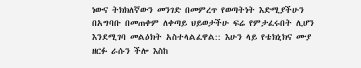ነውና ትክክለኛውን መንገድ በመምረጥ የወጣትነት እድሚያችሁን በአግባቡ በመጠቀም ለቀጣይ ህይወታችሁ ፍሬ የምታፈሩበት ሊሆን እንደሚገባ መልዕክት አስተላልፈዋል:: እሁን ላይ የቴክኒክና ሙያ ዘርፉ ራሱን ችሎ እስከ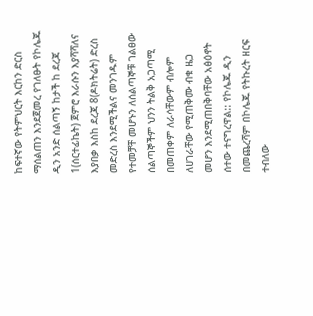ከፍተኛው የትምህርት እርከን ድርስ ማሰልጠን እንደጀመረ የገለፁት የኮሌጁ ዲን አንድ ሰልጣኝ ከታች ከ ደረጃ 1(ሰርተፊኬት) ጀምሮ እራሱን እያሻሻለና እያበቃ እስከ ደረጃ 8(ዶክትሬት) ድረስ መድረስ እንደሚችልና መንገዱም የተመቻቸ መሆኑን ለሰልጣኞቹ ገልፀው ሰልጣኞችም ህንን ትልቅ አጋጣሚ በመጠቀም ለራሳቸውም ብሎም ለሀገራቸው የሚጠቅሙ ብቁ ዜጋ መሆን እንደሚጠበቅባቸው አፅዕኖት ሰተው ተናግረዋል:: የኮሌጁ ዲን በመጨረሻም በኮሌጁ የትኩረት ዘርፍ ተብለው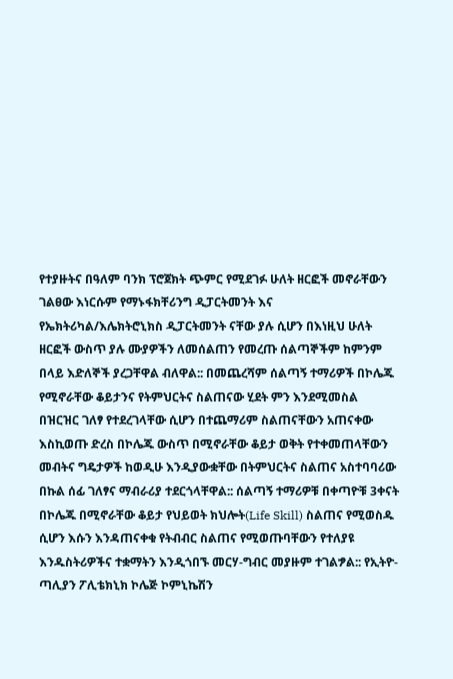የተያዙትና በዓለም ባንክ ፕሮጀክት ጭምር የሚደገፉ ሁለት ዘርፎች መኖራቸውን ገልፀው እነርሱም የማኑፋክቸሪንግ ዲፓርትመንት እና የኤክትሪካል/እሌክትሮኒክስ ዲፓርትመንት ናቸው ያሉ ሲሆን በእነዚህ ሁለት ዘርፎች ውስጥ ያሉ ሙያዎችን ለመሰልጠን የመረጡ ሰልጣኞችም ከምንም በላይ እድለኞች ያረጋቸዋል ብለዋል:: በመጨረሻም ሰልጣኝ ተማሪዎች በኮሌጁ የሚኖራቸው ቆይታንና የትምህርትና ስልጠናው ሂደት ምን እንደሚመስል በዝርዝር ገለፃ የተደረገላቸው ሲሆን በተጨማሪም ስልጠናቸውን አጠናቀው እስኪወጡ ድረስ በኮሌጁ ውስጥ በሚኖራቸው ቆይታ ወቅት የተቀመጠላቸውን መብትና ግዴታዎች ከወዲሁ እንዲያውቋቸው በትምህርትና ስልጠና አስተባባሪው በኩል ሰፊ ገለፃና ማብራሪያ ተደርጎላቸዋል:: ሰልጣኝ ተማሪዎቹ በቀጣዮቹ 3ቀናት በኮሌጁ በሚኖራቸው ቆይታ የህይወት ክህሎት(Life Skill) ስልጠና የሚወስዱ ሲሆን እሱን እንዳጠናቀቁ የትብብር ስልጠና የሚወጡባቸውን የተለያዩ እንዱስትሪዎችና ተቋማትን እንዲጎበኙ መርሃ-ግብር መያዙም ተገልፇል:: የኢትዮ-ጣሊያን ፖሊቴክኒክ ኮሌጅ ኮምኒኬሽን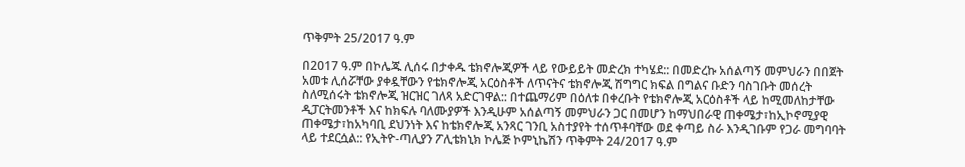ጥቅምት 25/2017 ዓ.ም

በ2017 ዓ.ም በኮሌጁ ሊሰሩ በታቀዱ ቴክኖሎጂዎች ላይ የውይይት መድረክ ተካሄደ:: በመድረኩ አሰልጣኝ መምህራን በበጀት አመቱ ሊሰሯቸው ያቀዷቸውን የቴክኖሎጂ አርዕስቶች ለጥናትና ቴክኖሎጂ ሽግግር ክፍል በግልና ቡድን ባስገቡት መሰረት ስለሚሰሩት ቴክኖሎጂ ዝርዝር ገለጻ አድርገዋል:: በተጨማሪም በዕለቱ በቀረቡት የቴክኖሎጂ አርዕስቶች ላይ ከሚመለከታቸው ዲፓርትመንቶች እና ከክፍሉ ባለሙያዎች እንዲሁም አሰልጣኝ መምህራን ጋር በመሆን ከማህበራዊ ጠቀሜታ፣ከኢኮኖሚያዊ ጠቀሜታ፣ከአካባቢ ደህንነት እና ከቴክኖሎጂ አንጻር ገንቢ አስተያየት ተሰጥቶባቸው ወደ ቀጣይ ስራ እንዲገቡም የጋራ መግባባት ላይ ተደርሷል:: የኢትዮ-ጣሊያን ፖሊቴክኒክ ኮሌጅ ኮምኒኬሽን ጥቅምት 24/2017 ዓ.ም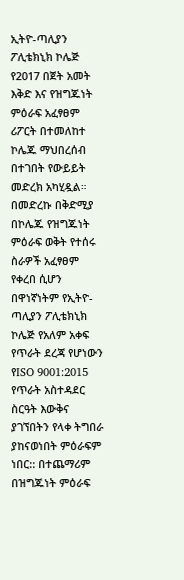ኢትዮ-ጣሊያን ፖሊቴክኒክ ኮሌጅ የ2017 በጀት አመት እቅድ እና የዝግጁነት ምዕራፍ አፈፃፀም ሪፖርት በተመለከተ ኮሌጁ ማህበረሰብ በተገበት የውይይት መድረክ አካሂዷል። በመድረኩ በቅድሚያ በኮሌጁ የዝግጁነት ምዕራፍ ወቅት የተሰሩ ስራዎች አፈፃፀም የቀረበ ሲሆን በዋነኛነትም የኢትዮ-ጣሊያን ፖሊቴክኒክ ኮሌጅ የአለም አቀፍ የጥራት ደረጃ የሆነውን የISO 9001:2015 የጥራት አስተዳደር ስርዓት እውቅና ያገኘበትን የላቀ ትግበራ ያከናወነበት ምዕራፍም ነበር:: በተጨማሪም በዝግጁነት ምዕራፍ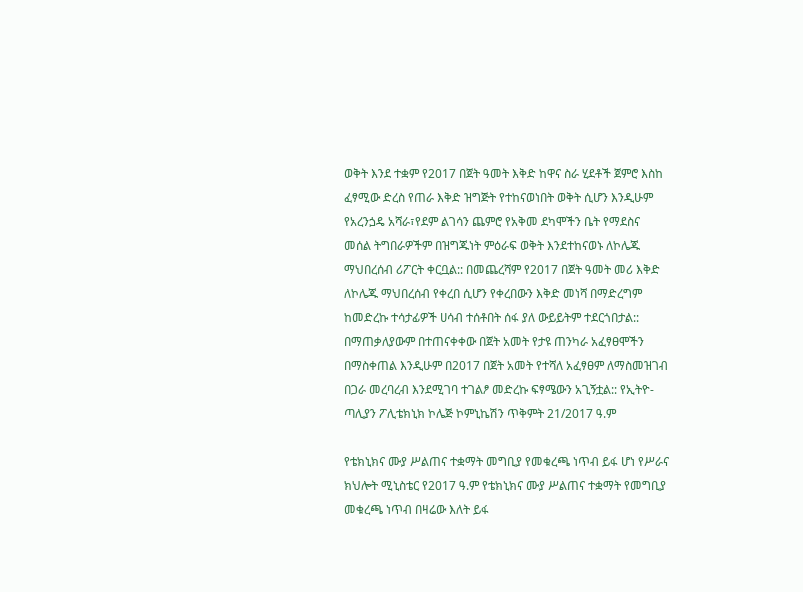ወቅት እንደ ተቋም የ2017 በጀት ዓመት እቅድ ከዋና ስራ ሂደቶች ጀምሮ እስከ ፈፃሚው ድረስ የጠራ እቅድ ዝግጅት የተከናወነበት ወቅት ሲሆን እንዲሁም የአረንጏዴ አሻራ፣የደም ልገሳን ጨምሮ የአቅመ ደካሞችን ቤት የማደስና መሰል ትግበራዎችም በዝግጁነት ምዕራፍ ወቅት እንደተከናወኑ ለኮሌጁ ማህበረሰብ ሪፖርት ቀርቧል:: በመጨረሻም የ2017 በጀት ዓመት መሪ እቅድ ለኮሌጁ ማህበረሰብ የቀረበ ሲሆን የቀረበውን እቅድ መነሻ በማድረግም ከመድረኩ ተሳታፊዎች ሀሳብ ተሰቶበት ሰፋ ያለ ውይይትም ተደርጎበታል:: በማጠቃለያውም በተጠናቀቀው በጀት አመት የታዩ ጠንካራ አፈፃፀሞችን በማስቀጠል እንዲሁም በ2017 በጀት አመት የተሻለ አፈፃፀም ለማስመዝገብ በጋራ መረባረብ እንደሚገባ ተገልፆ መድረኩ ፍፃሜውን አጊኝቷል:: የኢትዮ-ጣሊያን ፖሊቴክኒክ ኮሌጅ ኮምኒኬሽን ጥቅምት 21/2017 ዓ.ም

የቴክኒክና ሙያ ሥልጠና ተቋማት መግቢያ የመቁረጫ ነጥብ ይፋ ሆነ የሥራና ክህሎት ሚኒስቴር የ2017 ዓ.ም የቴክኒክና ሙያ ሥልጠና ተቋማት የመግቢያ መቁረጫ ነጥብ በዛሬው እለት ይፋ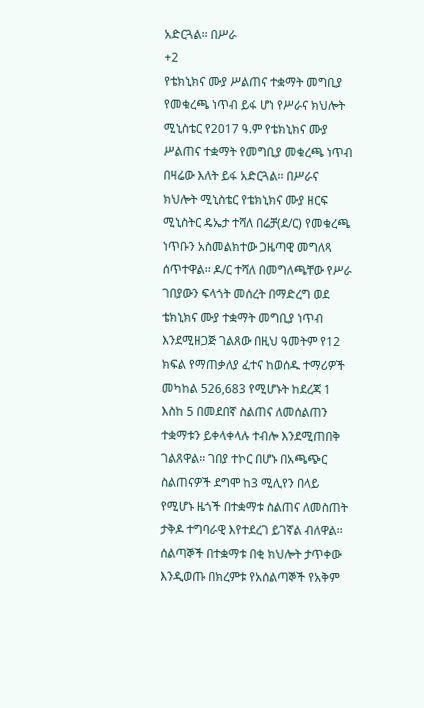አድርጓል፡፡ በሥራ
+2
የቴክኒክና ሙያ ሥልጠና ተቋማት መግቢያ የመቁረጫ ነጥብ ይፋ ሆነ የሥራና ክህሎት ሚኒስቴር የ2017 ዓ.ም የቴክኒክና ሙያ ሥልጠና ተቋማት የመግቢያ መቁረጫ ነጥብ በዛሬው እለት ይፋ አድርጓል፡፡ በሥራና ክህሎት ሚኒስቴር የቴክኒክና ሙያ ዘርፍ ሚኒስትር ዴኤታ ተሻለ በሬቻ(ደ/ር) የመቁረጫ ነጥቡን አስመልክተው ጋዜጣዊ መግለጻ ሰጥተዋል፡፡ ዶ/ር ተሻለ በመግለጫቸው የሥራ ገበያውን ፍላጎት መሰረት በማድረግ ወደ ቴክኒክና ሙያ ተቋማት መግቢያ ነጥብ እንደሚዘጋጅ ገልጸው በዚህ ዓመትም የ12 ክፍል የማጠቃለያ ፈተና ከወሰዱ ተማሪዎች መካከል 526,683 የሚሆኑት ከደረጃ 1 እስከ 5 በመደበኛ ስልጠና ለመሰልጠን ተቋማቱን ይቀላቀላሉ ተብሎ እንደሚጠበቅ ገልጸዋል፡፡ ገበያ ተኮር በሆኑ በአጫጭር ስልጠናዎች ደግሞ ከ3 ሚሊየን በላይ የሚሆኑ ዜጎች በተቋማቱ ስልጠና ለመስጠት ታቅዶ ተግባራዊ እየተደረገ ይገኛል ብለዋል፡፡ ሰልጣኞች በተቋማቱ በቂ ክህሎት ታጥቀው እንዲወጡ በክረምቱ የአሰልጣኞች የአቅም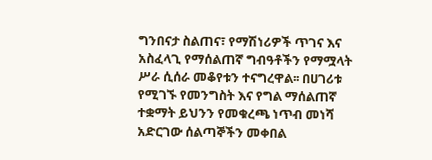ግንበናታ ስልጠና፣ የማሽነሪዎች ጥገና እና አስፈላጊ የማሰልጠኛ ግብዓቶችን የማሟላት ሥራ ሲሰራ መቆየቱን ተናግረዋል፡፡ በሀገሪቱ የሚገኙ የመንግስት እና የግል ማሰልጠኛ ተቋማት ይህንን የመቁረጫ ነጥብ መነሻ አድርገው ሰልጣኞችን መቀበል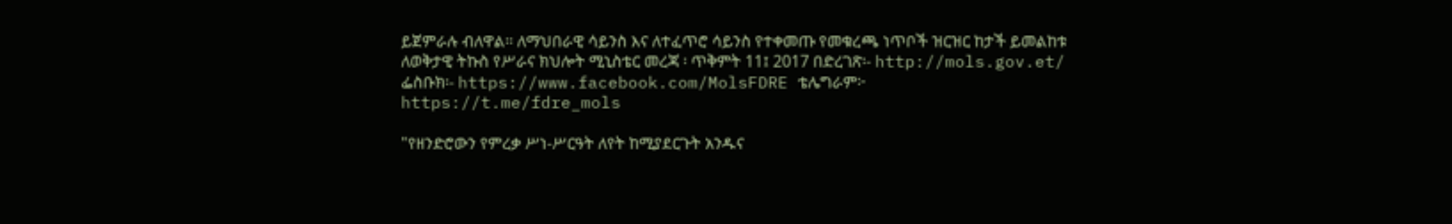ይጀምራሉ ብለዋል፡፡ ለማህበራዊ ሳይንስ እና ለተፈጥሮ ሳይንስ የተቀመጡ የመቁረጫ ነጥቦች ዝርዝር ከታች ይመልከቱ ለወቅታዊ ትኩስ የሥራና ክህሎት ሚኒስቴር መረጃ ፡ ጥቅምት 11፤ 2017 በድረገጽ፡- http://mols.gov.et/ ፌስቡክ፡- https://www.facebook.com/MolsFDRE ቴሌግራም፦ https://t.me/fdre_mols

"የዘንድሮውን የምረቃ ሥነ-ሥርዓት ለየት ከሚያደርጉት አንዱና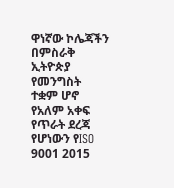ዋነኛው ኮሌጃችን በምስራቅ ኢትዮጵያ የመንግስት ተቋም ሆኖ የአለም አቀፍ የጥራት ደረጃ የሆነውን የISO 9001 2015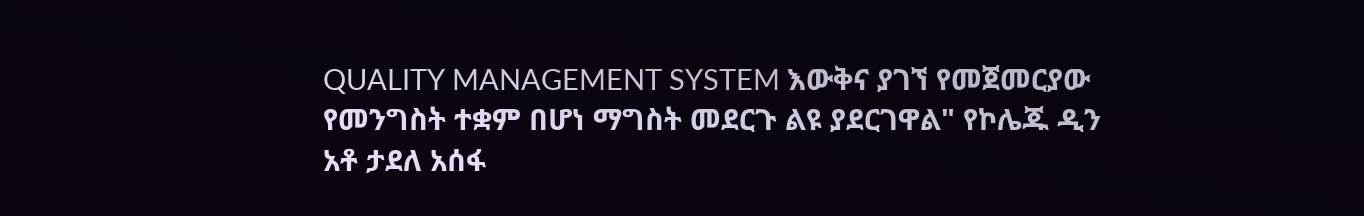QUALITY MANAGEMENT SYSTEM እውቅና ያገኘ የመጀመርያው የመንግስት ተቋም በሆነ ማግስት መደርጉ ልዩ ያደርገዋል" የኮሌጁ ዲን አቶ ታደለ አሰፋ